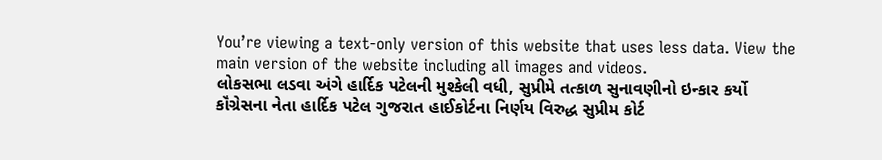You’re viewing a text-only version of this website that uses less data. View the main version of the website including all images and videos.
લોકસભા લડવા અંગે હાર્દિક પટેલની મુશ્કેલી વધી, સુપ્રીમે તત્કાળ સુનાવણીનો ઇન્કાર કર્યો
કૉંગ્રેસના નેતા હાર્દિક પટેલ ગુજરાત હાઈકોર્ટના નિર્ણય વિરુદ્ધ સુપ્રીમ કોર્ટ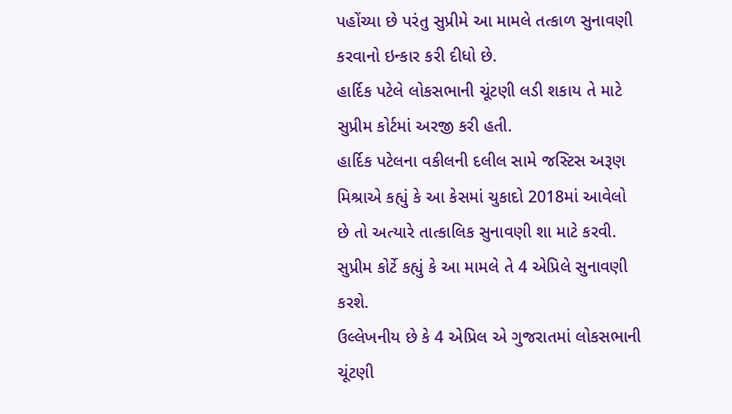પહોંચ્યા છે પરંતુ સુપ્રીમે આ મામલે તત્કાળ સુનાવણી કરવાનો ઇન્કાર કરી દીધો છે.
હાર્દિક પટેલે લોકસભાની ચૂંટણી લડી શકાય તે માટે સુપ્રીમ કોર્ટમાં અરજી કરી હતી.
હાર્દિક પટેલના વકીલની દલીલ સામે જસ્ટિસ અરૂણ મિશ્રાએ કહ્યું કે આ કેસમાં ચુકાદો 2018માં આવેલો છે તો અત્યારે તાત્કાલિક સુનાવણી શા માટે કરવી.
સુપ્રીમ કોર્ટે કહ્યું કે આ મામલે તે 4 એપ્રિલે સુનાવણી કરશે.
ઉલ્લેખનીય છે કે 4 એપ્રિલ એ ગુજરાતમાં લોકસભાની ચૂંટણી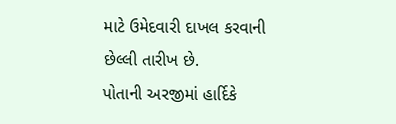માટે ઉમેદવારી દાખલ કરવાની છેલ્લી તારીખ છે.
પોતાની અરજીમાં હાર્દિકે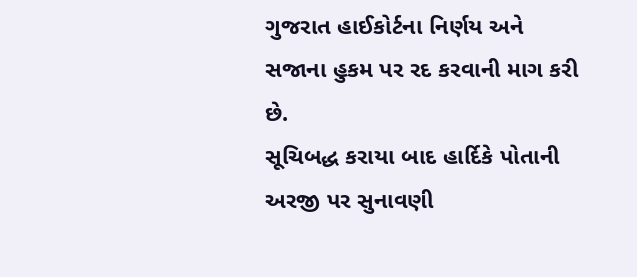ગુજરાત હાઈકોર્ટના નિર્ણય અને સજાના હુકમ પર રદ કરવાની માગ કરી છે.
સૂચિબદ્ધ કરાયા બાદ હાર્દિકે પોતાની અરજી પર સુનાવણી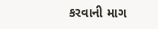કરવાની માગ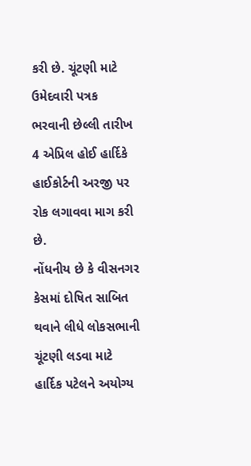કરી છે. ચૂંટણી માટે ઉમેદવારી પત્રક ભરવાની છેલ્લી તારીખ 4 એપ્રિલ હોઈ હાર્દિકે હાઈકોર્ટની અરજી પર રોક લગાવવા માગ કરી છે.
નોંધનીય છે કે વીસનગર કેસમાં દોષિત સાબિત થવાને લીધે લોકસભાની ચૂંટણી લડવા માટે હાર્દિક પટેલને અયોગ્ય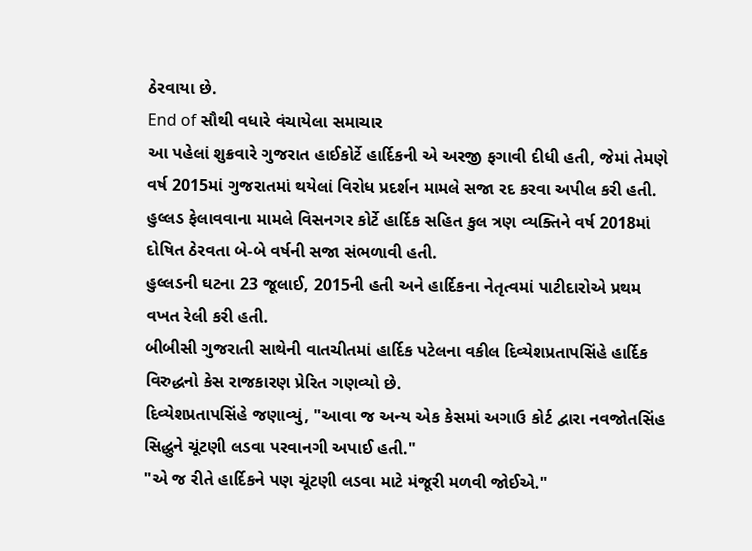ઠેરવાયા છે.
End of સૌથી વધારે વંચાયેલા સમાચાર
આ પહેલાં શુક્રવારે ગુજરાત હાઈકોર્ટે હાર્દિકની એ અરજી ફગાવી દીધી હતી, જેમાં તેમણે વર્ષ 2015માં ગુજરાતમાં થયેલાં વિરોધ પ્રદર્શન મામલે સજા રદ કરવા અપીલ કરી હતી.
હુલ્લડ ફેલાવવાના મામલે વિસનગર કોર્ટે હાર્દિક સહિત કુલ ત્રણ વ્યક્તિને વર્ષ 2018માં દોષિત ઠેરવતા બે-બે વર્ષની સજા સંભળાવી હતી.
હુલ્લડની ઘટના 23 જૂલાઈ, 2015ની હતી અને હાર્દિકના નેતૃત્વમાં પાટીદારોએ પ્રથમ વખત રેલી કરી હતી.
બીબીસી ગુજરાતી સાથેની વાતચીતમાં હાર્દિક પટેલના વકીલ દિવ્યેશપ્રતાપસિંહે હાર્દિક વિરુદ્ધનો કેસ રાજકારણ પ્રેરિત ગણવ્યો છે.
દિવ્યેશપ્રતાપસિંહે જણાવ્યું, "આવા જ અન્ય એક કેસમાં અગાઉ કોર્ટ દ્વારા નવજોતસિંહ સિદ્ધુને ચૂંટણી લડવા પરવાનગી અપાઈ હતી."
"એ જ રીતે હાર્દિકને પણ ચૂંટણી લડવા માટે મંજૂરી મળવી જોઈએ."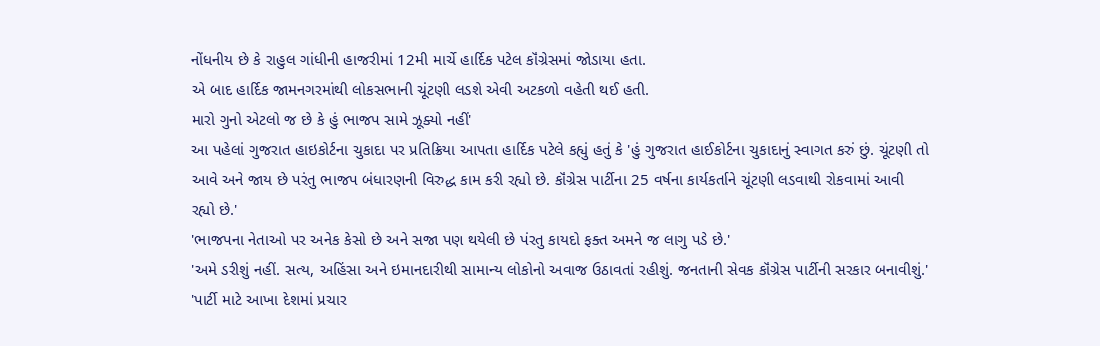નોંધનીય છે કે રાહુલ ગાંધીની હાજરીમાં 12મી માર્ચે હાર્દિક પટેલ કૉંગ્રેસમાં જોડાયા હતા.
એ બાદ હાર્દિક જામનગરમાંથી લોકસભાની ચૂંટણી લડશે એવી અટકળો વહેતી થઈ હતી.
મારો ગુનો એટલો જ છે કે હું ભાજપ સામે ઝૂક્યો નહીં'
આ પહેલાં ગુજરાત હાઇકોર્ટના ચુકાદા પર પ્રતિક્રિયા આપતા હાર્દિક પટેલે કહ્યું હતું કે 'હું ગુજરાત હાઈકોર્ટના ચુકાદાનું સ્વાગત કરું છું. ચૂંટણી તો આવે અને જાય છે પરંતુ ભાજપ બંધારણની વિરુદ્ધ કામ કરી રહ્યો છે. કૉંગ્રેસ પાર્ટીના 25 વર્ષના કાર્યકર્તાને ચૂંટણી લડવાથી રોકવામાં આવી રહ્યો છે.'
'ભાજપના નેતાઓ પર અનેક કેસો છે અને સજા પણ થયેલી છે પંરતુ કાયદો ફક્ત અમને જ લાગુ પડે છે.'
'અમે ડરીશું નહીં. સત્ય, અહિંસા અને ઇમાનદારીથી સામાન્ય લોકોનો અવાજ ઉઠાવતાં રહીશું. જનતાની સેવક કૉંગ્રેસ પાર્ટીની સરકાર બનાવીશું.'
'પાર્ટી માટે આખા દેશમાં પ્રચાર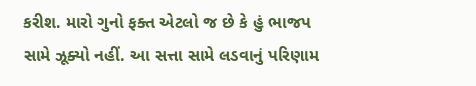કરીશ. મારો ગુનો ફક્ત એટલો જ છે કે હું ભાજપ સામે ઝૂક્યો નહીં. આ સત્તા સામે લડવાનું પરિણામ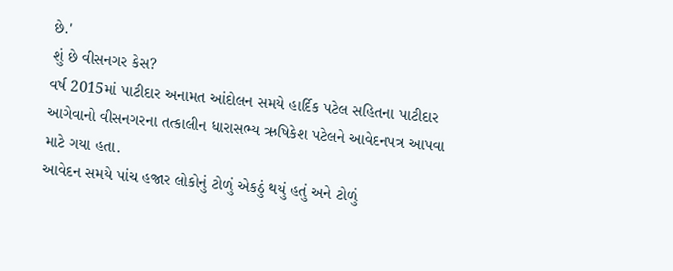છે.'
શું છે વીસનગર કેસ?
વર્ષ 2015માં પાટીદાર અનામત આંદોલન સમયે હાર્દિક પટેલ સહિતના પાટીદાર આગેવાનો વીસનગરના તત્કાલીન ધારાસભ્ય ઋષિકેશ પટેલને આવેદનપત્ર આપવા માટે ગયા હતા.
આવેદન સમયે પાંચ હજાર લોકોનું ટોળું એકઠું થયું હતું અને ટોળું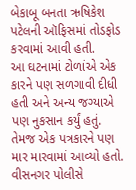બેકાબૂ બનતા ઋષિકેશ પટેલની ઑફિસમાં તોડફોડ કરવામાં આવી હતી.
આ ઘટનામાં ટોળાંએ એક કારને પણ સળગાવી દીધી હતી અને અન્ય જગ્યાએ પણ નુકસાન કર્યું હતું. તેમજ એક પત્રકારને પણ માર મારવામાં આવ્યો હતો.
વીસનગર પોલીસે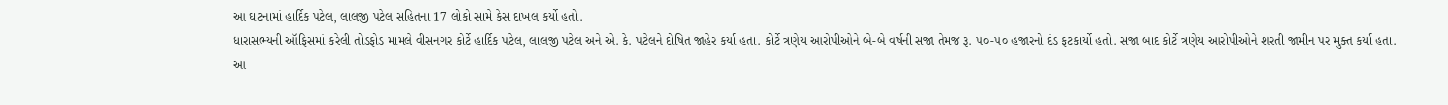આ ઘટનામાં હાર્દિક પટેલ, લાલજી પટેલ સહિતના 17 લોકો સામે કેસ દાખલ કર્યો હતો.
ધારાસભ્યની ઑફિસમાં કરેલી તોડફોડ મામલે વીસનગર કોર્ટે હાર્દિક પટેલ, લાલજી પટેલ અને એ. કે. પટેલને દોષિત જાહેર કર્યા હતા. કોર્ટે ત્રણેય આરોપીઓને બે-બે વર્ષની સજા તેમજ રૂ. ૫૦-૫૦ હજારનો દંડ ફટકાર્યો હતો. સજા બાદ કોર્ટે ત્રણેય આરોપીઓને શરતી જામીન પર મુક્ત કર્યા હતા.
આ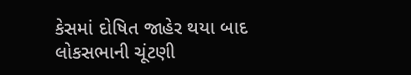કેસમાં દોષિત જાહેર થયા બાદ લોકસભાની ચૂંટણી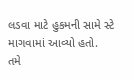લડવા માટે હુકમની સામે સ્ટે માગવામાં આવ્યો હતો.
તમે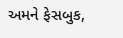અમને ફેસબુક,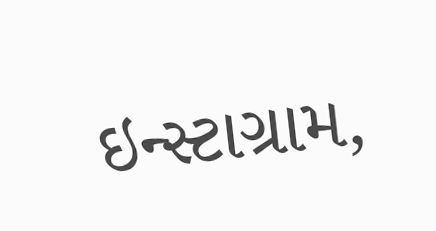ઇન્સ્ટાગ્રામ,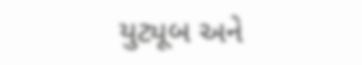યુટ્યૂબ અને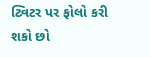ટ્વિટર પર ફોલો કરી શકો છો